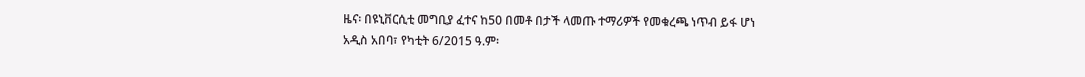ዜና፡ በዩኒቨርሲቲ መግቢያ ፈተና ከ50 በመቶ በታች ላመጡ ተማሪዎች የመቁረጫ ነጥብ ይፋ ሆነ
አዲስ አበባ፣ የካቲት 6/2015 ዓ.ም፡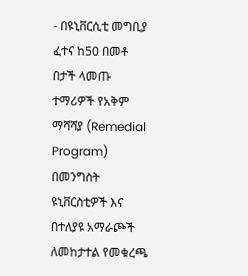- በዩኒቨርሲቲ መግቢያ ፈተና ከ50 በመቶ በታች ላመጡ ተማሪዎች የአቅም ማሻሻያ (Remedial Program) በመንግስት ዩኒቨርስቲዎች እና በተለያዩ አማራጮች ለመከታተል የመቁረጫ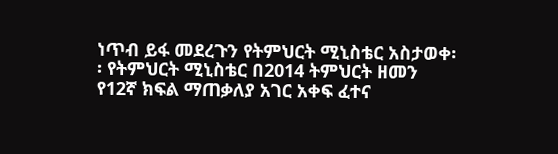ነጥብ ይፋ መደረጉን የትምህርት ሚኒስቴር አስታወቀ፡፡ የትምህርት ሚኒስቴር በ2014 ትምህርት ዘመን የ12ኛ ክፍል ማጠቃለያ አገር አቀፍ ፈተና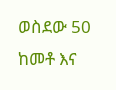ወስደው 50 ከመቶ እና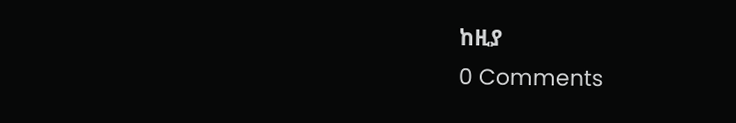ከዚያ
0 Comments